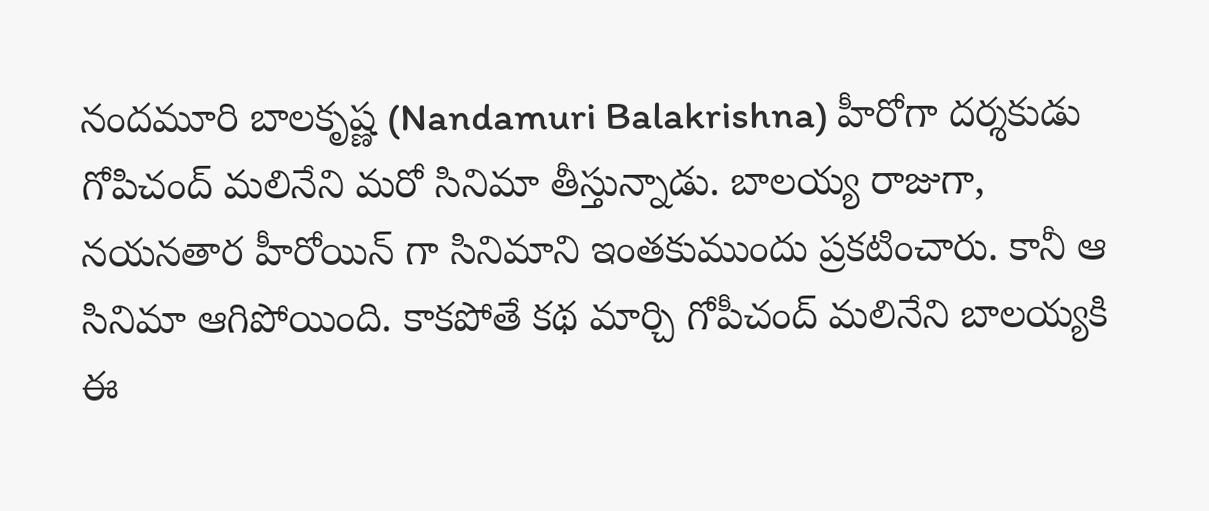నందమూరి బాలకృష్ణ (Nandamuri Balakrishna) హీరోగా దర్శకుడు గోపిచంద్ మలినేని మరో సినిమా తీస్తున్నాడు. బాలయ్య రాజుగా, నయనతార హీరోయిన్ గా సినిమాని ఇంతకుముందు ప్రకటించారు. కానీ ఆ సినిమా ఆగిపోయింది. కాకపోతే కథ మార్చి గోపీచంద్ మలినేని బాలయ్యకి ఈ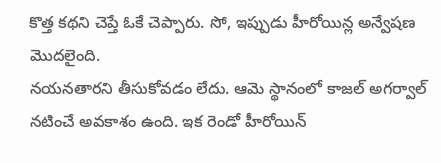కొత్త కథని చెప్తే ఓకే చెప్పారు. సో, ఇప్పుడు హీరోయిన్ల అన్వేషణ మొదలైంది.
నయనతారని తీసుకోవడం లేదు. ఆమె స్థానంలో కాజల్ అగర్వాల్ నటించే అవకాశం ఉంది. ఇక రెండో హీరోయిన్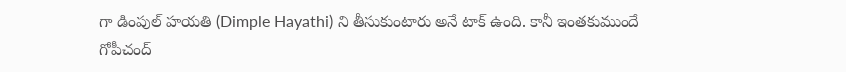గా డింపుల్ హయతి (Dimple Hayathi) ని తీసుకుంటారు అనే టాక్ ఉంది. కానీ ఇంతకుముందే గోపీచంద్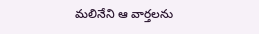మలినేని ఆ వార్తలను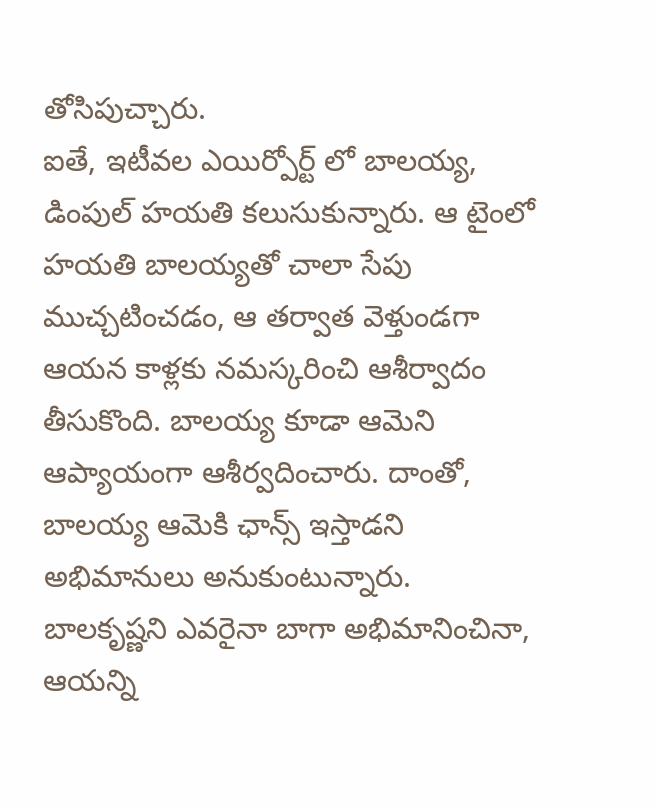తోసిపుచ్చారు.
ఐతే, ఇటీవల ఎయిర్పోర్ట్ లో బాలయ్య, డింపుల్ హయతి కలుసుకున్నారు. ఆ టైంలో హయతి బాలయ్యతో చాలా సేపు ముచ్చటించడం, ఆ తర్వాత వెళ్తుండగా ఆయన కాళ్లకు నమస్కరించి ఆశీర్వాదం తీసుకొంది. బాలయ్య కూడా ఆమెని ఆప్యాయంగా ఆశీర్వదించారు. దాంతో, బాలయ్య ఆమెకి ఛాన్స్ ఇస్తాడని అభిమానులు అనుకుంటున్నారు.
బాలకృష్ణని ఎవరైనా బాగా అభిమానించినా, ఆయన్ని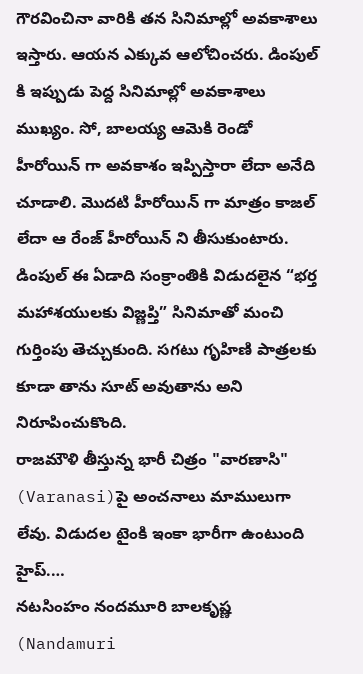గౌరవించినా వారికి తన సినిమాల్లో అవకాశాలు ఇస్తారు. ఆయన ఎక్కువ ఆలోచించరు. డింపుల్ కి ఇప్పుడు పెద్ద సినిమాల్లో అవకాశాలు ముఖ్యం. సో, బాలయ్య ఆమెకి రెండో హీరోయిన్ గా అవకాశం ఇప్పిస్తారా లేదా అనేది చూడాలి. మొదటి హీరోయిన్ గా మాత్రం కాజల్ లేదా ఆ రేంజ్ హీరోయిన్ ని తీసుకుంటారు.
డింపుల్ ఈ ఏడాది సంక్రాంతికి విడుదలైన “భర్త మహాశయులకు విజ్ణప్తి” సినిమాతో మంచి గుర్తింపు తెచ్చుకుంది. సగటు గృహిణి పాత్రలకు కూడా తాను సూట్ అవుతాను అని నిరూపించుకొంది.
రాజమౌళి తీస్తున్న భారీ చిత్రం "వారణాసి" (Varanasi)పై అంచనాలు మాములుగా లేవు. విడుదల టైంకి ఇంకా భారీగా ఉంటుంది హైప్.…
నటసింహం నందమూరి బాలకృష్ణ (Nandamuri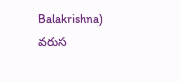Balakrishna) వరుస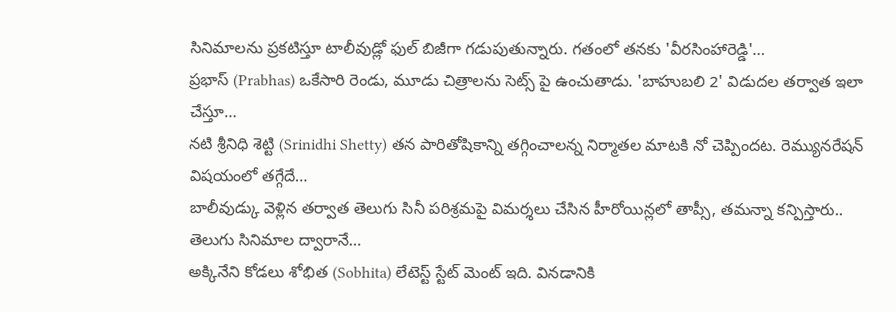సినిమాలను ప్రకటిస్తూ టాలీవుడ్లో ఫుల్ బిజీగా గడుపుతున్నారు. గతంలో తనకు 'వీరసింహారెడ్డి'…
ప్రభాస్ (Prabhas) ఒకేసారి రెండు, మూడు చిత్రాలను సెట్స్ పై ఉంచుతాడు. 'బాహుబలి 2' విడుదల తర్వాత ఇలా చేస్తూ…
నటి శ్రీనిధి శెట్టి (Srinidhi Shetty) తన పారితోషికాన్ని తగ్గించాలన్న నిర్మాతల మాటకి నో చెప్పిందట. రెమ్యునరేషన్ విషయంలో తగ్గేదే…
బాలీవుడ్కు వెళ్లిన తర్వాత తెలుగు సినీ పరిశ్రమపై విమర్శలు చేసిన హీరోయిన్లలో తాప్సీ, తమన్నా కన్పిస్తారు.. తెలుగు సినిమాల ద్వారానే…
అక్కినేని కోడలు శోభిత (Sobhita) లేటెస్ట్ స్టేట్ మెంట్ ఇది. వినడానికి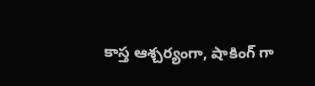కాస్త ఆశ్చర్యంగా, షాకింగ్ గా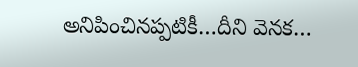అనిపించినప్పటికీ…దీని వెనక…